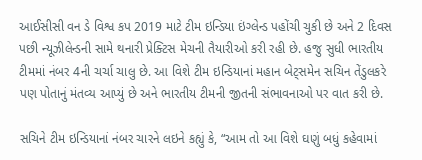આઈસીસી વન ડે વિશ્વ કપ 2019 માટે ટીમ ઇન્ડિયા ઇંગ્લેન્ડ પહોંચી ચુકી છે અને 2 દિવસ પછી ન્યૂઝીલેન્ડની સામે થનારી પ્રેક્ટિસ મેચની તૈયારીઓ કરી રહી છે. હજુ સુધી ભારતીય ટીમમાં નંબર 4ની ચર્ચા ચાલુ છે. આ વિશે ટીમ ઇન્ડિયાનાં મહાન બેટ્સમેન સચિન તેંડુલકરે પણ પોતાનું મંતવ્ય આપ્યું છે અને ભારતીય ટીમની જીતની સંભાવનાઓ પર વાત કરી છે.

સચિને ટીમ ઇન્ડિયાનાં નંબર ચારને લઇને કહ્યું કે, “આમ તો આ વિશે ઘણું બધું કહેવામાં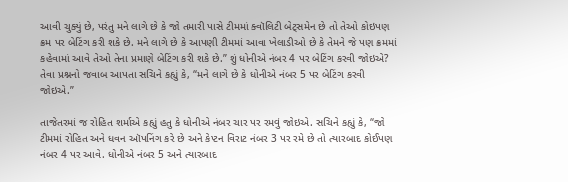આવી ચુક્યું છે, પરંતુ મને લાગે છે કે જો તમારી પાસે ટીમમાં ક્વૉલિટી બેટ્સમેન છે તો તેઓ કોઇપણ ક્રમ પર બેટિંગ કરી શકે છે. મને લાગે છે કે આપણી ટીમમાં આવા ખેલાડીઓ છે કે તેમને જે પણ ક્રમમાં કહેવામાં આવે તેઓ તેના પ્રમાણે બેટિંગ કરી શકે છે.” શું ધોનીએ નંબર 4 પર બેટિંગ કરવી જોઇએ? તેવા પ્રશ્નનો જવાબ આપતા સચિને કહ્યું કે, “મને લાગે છે કે ધોનીએ નંબર 5 પર બેટિંગ કરવી જોઇએ.”

તાજેતરમાં જ રોહિત શર્માએ કહ્યું હતુ કે ધોનીએ નંબર ચાર પર રમવું જોઇએ. સચિને કહ્યું કે, “જો ટીમમાં રોહિત અને ધવન ઑપનિંગ કરે છે અને કેપ્ટન વિરાટ નંબર 3 પર રમે છે તો ત્યારબાદ કોઈપણ નંબર 4 પર આવે. ધોનીએ નંબર 5 અને ત્યારબાદ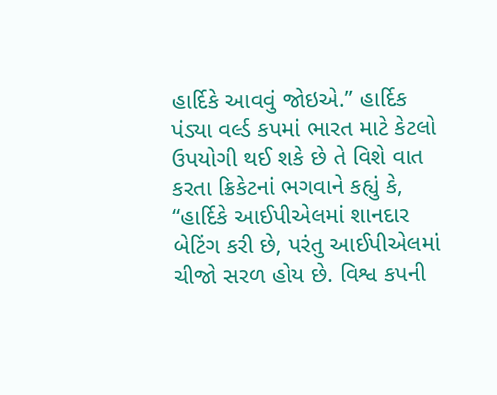હાર્દિકે આવવું જોઇએ.” હાર્દિક પંડ્યા વર્લ્ડ કપમાં ભારત માટે કેટલો ઉપયોગી થઈ શકે છે તે વિશે વાત કરતા ક્રિકેટનાં ભગવાને કહ્યું કે, “હાર્દિકે આઈપીએલમાં શાનદાર બેટિંગ કરી છે, પરંતુ આઈપીએલમાં ચીજો સરળ હોય છે. વિશ્વ કપની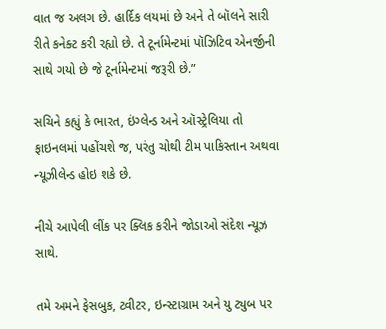વાત જ અલગ છે. હાર્દિક લયમાં છે અને તે બૉલને સારી રીતે કનેક્ટ કરી રહ્યો છે. તે ટૂર્નામેન્ટમાં પૉઝિટિવ એનર્જીની સાથે ગયો છે જે ટૂર્નામેન્ટમાં જરૂરી છે.”

સચિને કહ્યું કે ભારત, ઇંગ્લેન્ડ અને ઑસ્ટ્રેલિયા તો ફાઇનલમાં પહોંચશે જ, પરંતુ ચોથી ટીમ પાકિસ્તાન અથવા ન્યૂઝીલેન્ડ હોઇ શકે છે.

નીચે આપેલી લીંક પર ક્લિક કરીને જોડાઓ સંદેશ ન્યૂઝ સાથે.

તમે અમને ફેસબુક, ટ્વીટર, ઇન્સ્ટાગ્રામ અને યુ ટ્યુબ પર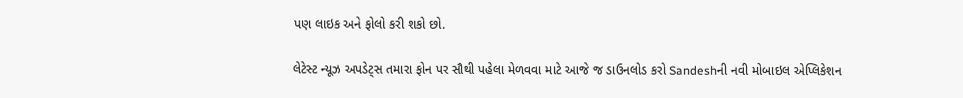પણ લાઇક અને ફોલો કરી શકો છો.

લેટેસ્ટ ન્યૂઝ અપડેટ્સ તમારા ફોન પર સૌથી પહેલા મેળવવા માટે આજે જ ડાઉનલોડ કરો Sandeshની નવી મોબાઇલ એપ્લિકેશન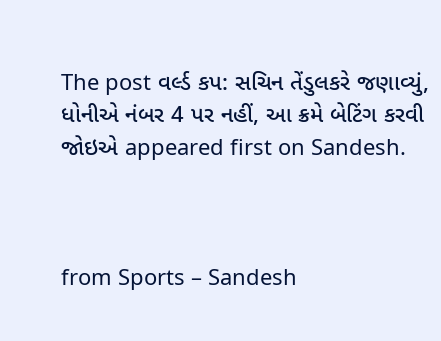The post વર્લ્ડ કપ: સચિન તેંડુલકરે જણાવ્યું, ધોનીએ નંબર 4 પર નહીં, આ ક્રમે બેટિંગ કરવી જોઇએ appeared first on Sandesh.



from Sports – Sandesh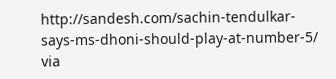http://sandesh.com/sachin-tendulkar-says-ms-dhoni-should-play-at-number-5/
via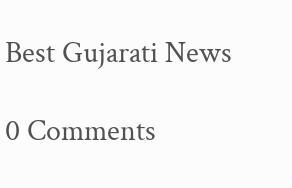Best Gujarati News

0 Comments